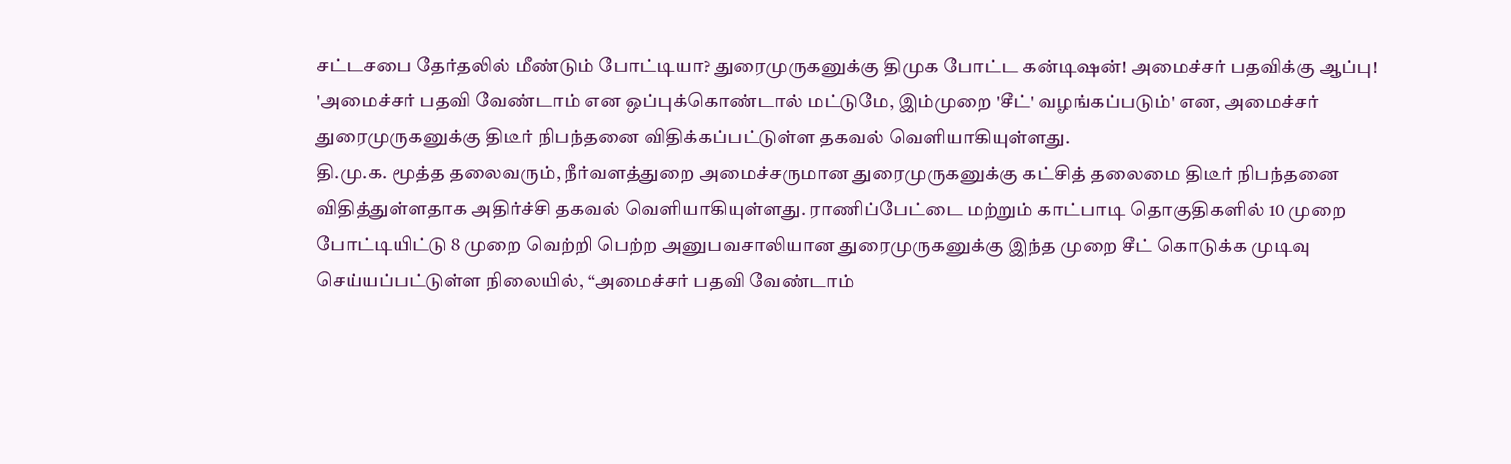சட்டசபை தேர்தலில் மீண்டும் போட்டியா? துரைமுருகனுக்கு திமுக போட்ட கன்டிஷன்! அமைச்சர் பதவிக்கு ஆப்பு!
'அமைச்சர் பதவி வேண்டாம் என ஒப்புக்கொண்டால் மட்டுமே, இம்முறை 'சீட்' வழங்கப்படும்' என, அமைச்சர் துரைமுருகனுக்கு திடீர் நிபந்தனை விதிக்கப்பட்டுள்ள தகவல் வெளியாகியுள்ளது.
தி.மு.க. மூத்த தலைவரும், நீர்வளத்துறை அமைச்சருமான துரைமுருகனுக்கு கட்சித் தலைமை திடீர் நிபந்தனை விதித்துள்ளதாக அதிர்ச்சி தகவல் வெளியாகியுள்ளது. ராணிப்பேட்டை மற்றும் காட்பாடி தொகுதிகளில் 10 முறை போட்டியிட்டு 8 முறை வெற்றி பெற்ற அனுபவசாலியான துரைமுருகனுக்கு இந்த முறை சீட் கொடுக்க முடிவு செய்யப்பட்டுள்ள நிலையில், “அமைச்சர் பதவி வேண்டாம்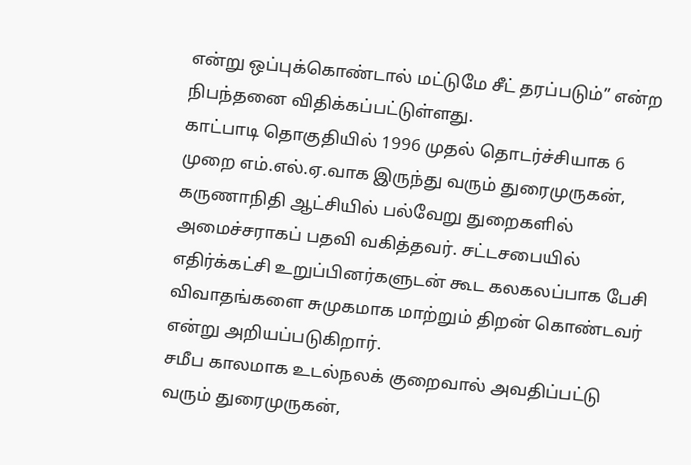என்று ஒப்புக்கொண்டால் மட்டுமே சீட் தரப்படும்” என்ற நிபந்தனை விதிக்கப்பட்டுள்ளது.
காட்பாடி தொகுதியில் 1996 முதல் தொடர்ச்சியாக 6 முறை எம்.எல்.ஏ.வாக இருந்து வரும் துரைமுருகன், கருணாநிதி ஆட்சியில் பல்வேறு துறைகளில் அமைச்சராகப் பதவி வகித்தவர். சட்டசபையில் எதிர்க்கட்சி உறுப்பினர்களுடன் கூட கலகலப்பாக பேசி விவாதங்களை சுமுகமாக மாற்றும் திறன் கொண்டவர் என்று அறியப்படுகிறார்.
சமீப காலமாக உடல்நலக் குறைவால் அவதிப்பட்டு வரும் துரைமுருகன்,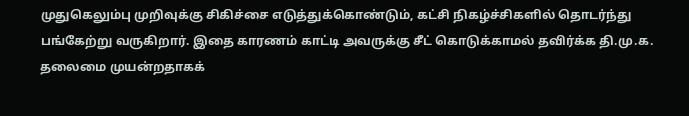முதுகெலும்பு முறிவுக்கு சிகிச்சை எடுத்துக்கொண்டும், கட்சி நிகழ்ச்சிகளில் தொடர்ந்து பங்கேற்று வருகிறார். இதை காரணம் காட்டி அவருக்கு சீட் கொடுக்காமல் தவிர்க்க தி.மு.க. தலைமை முயன்றதாகக்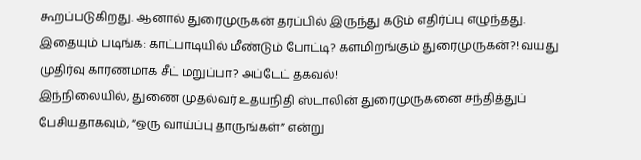கூறப்படுகிறது. ஆனால் துரைமுருகன் தரப்பில் இருந்து கடும் எதிர்ப்பு எழுந்தது.
இதையும் படிங்க: காட்பாடியில் மீண்டும் போட்டி? களமிறங்கும் துரைமுருகன்?! வயது முதிர்வு காரணமாக சீட் மறுப்பா? அப்டேட் தகவல்!
இந்நிலையில், துணை முதல்வர் உதயநிதி ஸ்டாலின் துரைமுருகனை சந்தித்துப் பேசியதாகவும், “ஒரு வாய்ப்பு தாருங்கள்” என்று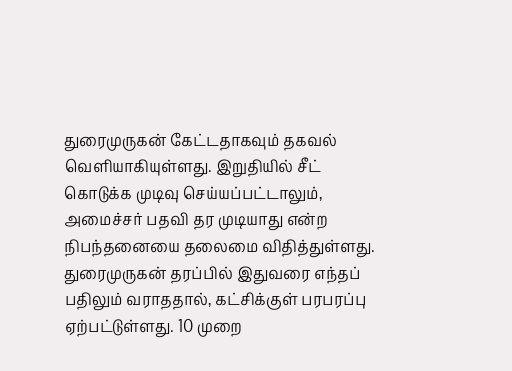துரைமுருகன் கேட்டதாகவும் தகவல் வெளியாகியுள்ளது. இறுதியில் சீட் கொடுக்க முடிவு செய்யப்பட்டாலும், அமைச்சர் பதவி தர முடியாது என்ற நிபந்தனையை தலைமை விதித்துள்ளது.
துரைமுருகன் தரப்பில் இதுவரை எந்தப் பதிலும் வராததால், கட்சிக்குள் பரபரப்பு ஏற்பட்டுள்ளது. 10 முறை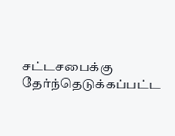சட்டசபைக்கு தேர்ந்தெடுக்கப்பட்ட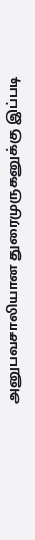அனுபவசாலியான துரைமுருகனுக்கு இப்படி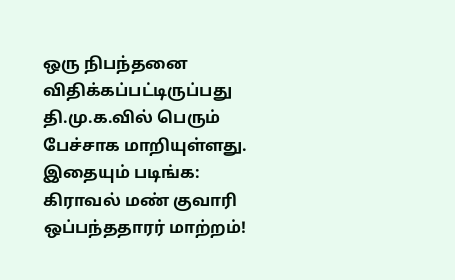ஒரு நிபந்தனை விதிக்கப்பட்டிருப்பது தி.மு.க.வில் பெரும் பேச்சாக மாறியுள்ளது.
இதையும் படிங்க: கிராவல் மண் குவாரி ஒப்பந்ததாரர் மாற்றம்!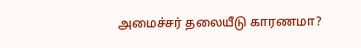அமைச்சர் தலையீடு காரணமா?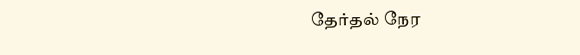தேர்தல் நேர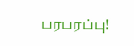பரபரப்பு!